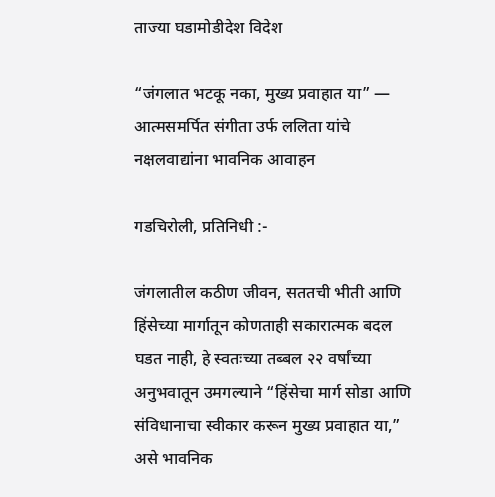ताज्या घडामोडीदेश विदेश

“जंगलात भटकू नका, मुख्य प्रवाहात या” — आत्मसमर्पित संगीता उर्फ ललिता यांचे नक्षलवाद्यांना भावनिक आवाहन

गडचिरोली, प्रतिनिधी :-

जंगलातील कठीण जीवन, सततची भीती आणि हिंसेच्या मार्गातून कोणताही सकारात्मक बदल घडत नाही, हे स्वतःच्या तब्बल २२ वर्षांच्या अनुभवातून उमगल्याने “हिंसेचा मार्ग सोडा आणि संविधानाचा स्वीकार करून मुख्य प्रवाहात या,” असे भावनिक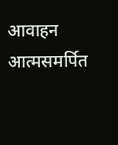आवाहन आत्मसमर्पित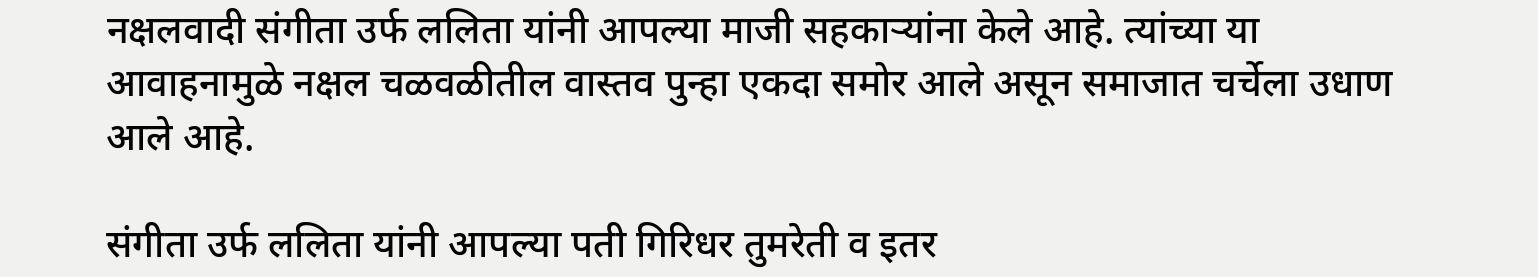नक्षलवादी संगीता उर्फ ललिता यांनी आपल्या माजी सहकाऱ्यांना केले आहे. त्यांच्या या आवाहनामुळे नक्षल चळवळीतील वास्तव पुन्हा एकदा समोर आले असून समाजात चर्चेला उधाण आले आहे.

संगीता उर्फ ललिता यांनी आपल्या पती गिरिधर तुमरेती व इतर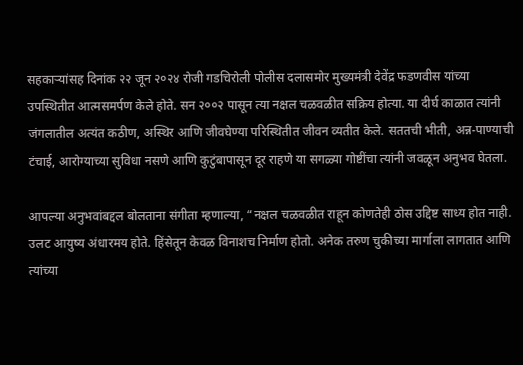सहकाऱ्यांसह दिनांक २२ जून २०२४ रोजी गडचिरोली पोलीस दलासमोर मुख्यमंत्री देवेंद्र फडणवीस यांच्या उपस्थितीत आत्मसमर्पण केले होते. सन २००२ पासून त्या नक्षल चळवळीत सक्रिय होत्या. या दीर्घ काळात त्यांनी जंगलातील अत्यंत कठीण, अस्थिर आणि जीवघेण्या परिस्थितीत जीवन व्यतीत केले. सततची भीती, अन्न-पाण्याची टंचाई, आरोग्याच्या सुविधा नसणे आणि कुटुंबापासून दूर राहणे या सगळ्या गोष्टींचा त्यांनी जवळून अनुभव घेतला.

आपल्या अनुभवांबद्दल बोलताना संगीता म्हणाल्या, “नक्षल चळवळीत राहून कोणतेही ठोस उद्दिष्ट साध्य होत नाही. उलट आयुष्य अंधारमय होते. हिंसेतून केवळ विनाशच निर्माण होतो. अनेक तरुण चुकीच्या मार्गाला लागतात आणि त्यांच्या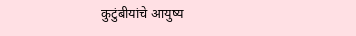कुटुंबीयांचे आयुष्य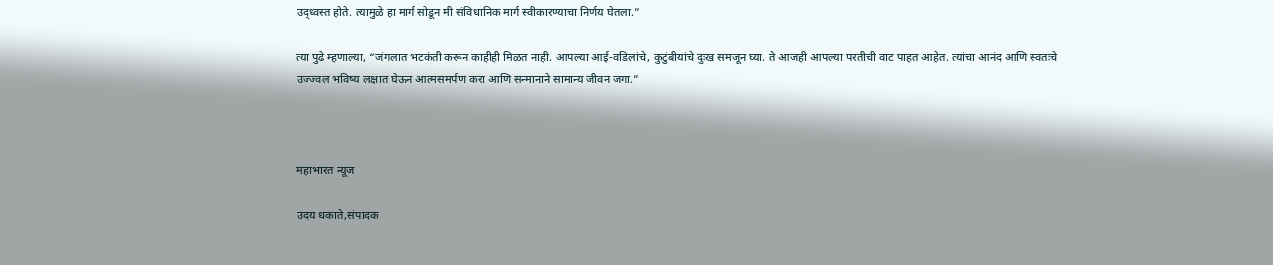उद्ध्वस्त होते. त्यामुळे हा मार्ग सोडून मी संविधानिक मार्ग स्वीकारण्याचा निर्णय घेतला.”

त्या पुढे म्हणाल्या, “जंगलात भटकंती करून काहीही मिळत नाही. आपल्या आई-वडिलांचे, कुटुंबीयांचे दुःख समजून घ्या. ते आजही आपल्या परतीची वाट पाहत आहेत. त्यांचा आनंद आणि स्वतःचे उज्ज्वल भविष्य लक्षात घेऊन आत्मसमर्पण करा आणि सन्मानाने सामान्य जीवन जगा.”



महाभारत न्यूज

उदय धकाते,संपादक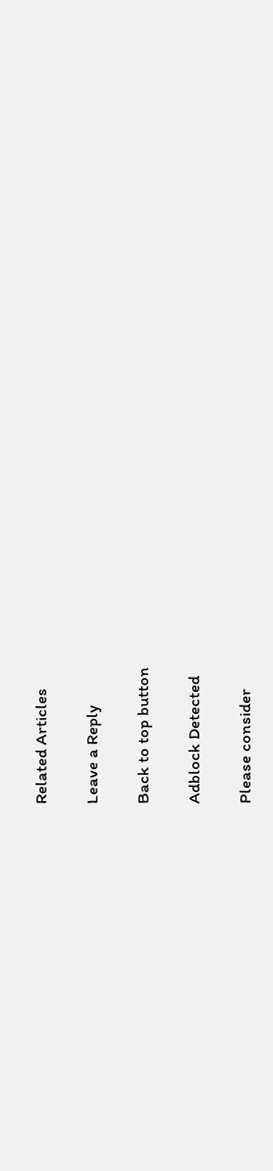Related Articles

Leave a Reply

Back to top button

Adblock Detected

Please consider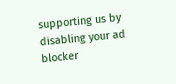supporting us by disabling your ad blocker